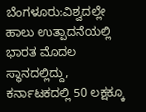ಬೆಂಗಳೂರು:ವಿಶ್ವದಲ್ಲೇ ಹಾಲು ಉತ್ಪಾದನೆಯಲ್ಲಿ ಭಾರತ ಮೊದಲ ಸ್ಥಾನದಲ್ಲಿದ್ದು, ಕರ್ನಾಟಕದಲ್ಲಿ 50 ಲಕ್ಷಕ್ಕೂ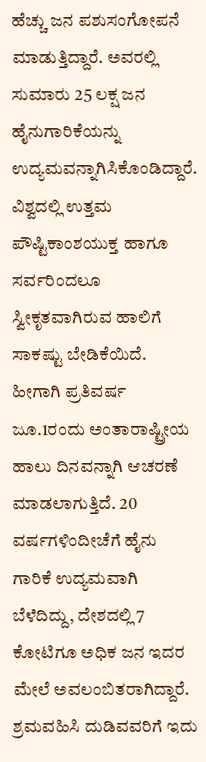ಹೆಚ್ಚು ಜನ ಪಶುಸಂಗೋಪನೆ ಮಾಡುತ್ತಿದ್ದಾರೆ. ಅವರಲ್ಲಿ ಸುಮಾರು 25 ಲಕ್ಷ ಜನ ಹೈನುಗಾರಿಕೆಯನ್ನು ಉದ್ಯಮವನ್ನಾಗಿಸಿಕೊಂಡಿದ್ದಾರೆ.
ವಿಶ್ವದಲ್ಲಿ ಉತ್ತಮ ಪೌಷ್ಟಿಕಾಂಶಯುಕ್ತ ಹಾಗೂ ಸರ್ವರಿಂದಲೂ ಸ್ವೀಕೃತವಾಗಿರುವ ಹಾಲಿಗೆ ಸಾಕಷ್ಟು ಬೇಡಿಕೆಯಿದೆ. ಹೀಗಾಗಿ ಪ್ರತಿವರ್ಷ ಜೂ.1ರಂದು ಅಂತಾರಾಷ್ಟ್ರೀಯ ಹಾಲು ದಿನವನ್ನಾಗಿ ಆಚರಣೆ ಮಾಡಲಾಗುತ್ತಿದೆ. 20 ವರ್ಷಗಳಿಂದೀಚೆಗೆ ಹೈನು ಗಾರಿಕೆ ಉದ್ಯಮವಾಗಿ ಬೆಳೆದಿದ್ದು, ದೇಶದಲ್ಲಿ 7 ಕೋಟಿಗೂ ಅಧಿಕ ಜನ ಇದರ ಮೇಲೆ ಅವಲಂಬಿತರಾಗಿದ್ದಾರೆ. ಶ್ರಮವಹಿಸಿ ದುಡಿವವರಿಗೆ ಇದು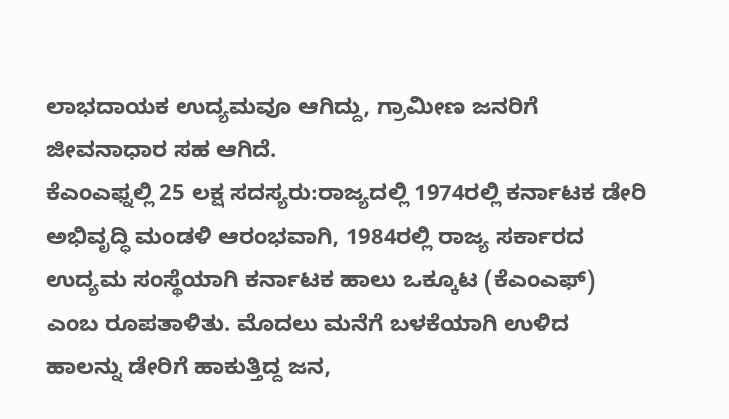ಲಾಭದಾಯಕ ಉದ್ಯಮವೂ ಆಗಿದ್ದು, ಗ್ರಾಮೀಣ ಜನರಿಗೆ ಜೀವನಾಧಾರ ಸಹ ಆಗಿದೆ.
ಕೆಎಂಎಫ್ನಲ್ಲಿ 25 ಲಕ್ಷ ಸದಸ್ಯರು:ರಾಜ್ಯದಲ್ಲಿ 1974ರಲ್ಲಿ ಕರ್ನಾಟಕ ಡೇರಿ ಅಭಿವೃದ್ಧಿ ಮಂಡಳಿ ಆರಂಭವಾಗಿ, 1984ರಲ್ಲಿ ರಾಜ್ಯ ಸರ್ಕಾರದ ಉದ್ಯಮ ಸಂಸ್ಥೆಯಾಗಿ ಕರ್ನಾಟಕ ಹಾಲು ಒಕ್ಕೂಟ (ಕೆಎಂಎಫ್) ಎಂಬ ರೂಪತಾಳಿತು. ಮೊದಲು ಮನೆಗೆ ಬಳಕೆಯಾಗಿ ಉಳಿದ ಹಾಲನ್ನು ಡೇರಿಗೆ ಹಾಕುತ್ತಿದ್ದ ಜನ,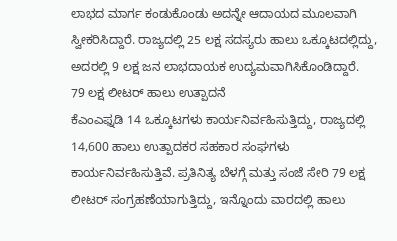ಲಾಭದ ಮಾರ್ಗ ಕಂಡುಕೊಂಡು ಅದನ್ನೇ ಆದಾಯದ ಮೂಲವಾಗಿ ಸ್ವೀಕರಿಸಿದ್ದಾರೆ. ರಾಜ್ಯದಲ್ಲಿ 25 ಲಕ್ಷ ಸದಸ್ಯರು ಹಾಲು ಒಕ್ಕೂಟದಲ್ಲಿದ್ದು, ಅದರಲ್ಲಿ 9 ಲಕ್ಷ ಜನ ಲಾಭದಾಯಕ ಉದ್ಯಮವಾಗಿಸಿಕೊಂಡಿದ್ದಾರೆ.
79 ಲಕ್ಷ ಲೀಟರ್ ಹಾಲು ಉತ್ಪಾದನೆ
ಕೆಎಂಎಫ್ನಡಿ 14 ಒಕ್ಕೂಟಗಳು ಕಾರ್ಯನಿರ್ವಹಿಸುತ್ತಿದ್ದು, ರಾಜ್ಯದಲ್ಲಿ 14,600 ಹಾಲು ಉತ್ಪಾದಕರ ಸಹಕಾರ ಸಂಘಗಳು ಕಾರ್ಯನಿರ್ವಹಿಸುತ್ತಿವೆ. ಪ್ರತಿನಿತ್ಯ ಬೆಳಗ್ಗೆ ಮತ್ತು ಸಂಜೆ ಸೇರಿ 79 ಲಕ್ಷ ಲೀಟರ್ ಸಂಗ್ರಹಣೆಯಾಗುತ್ತಿದ್ದು, ಇನ್ನೊಂದು ವಾರದಲ್ಲಿ ಹಾಲು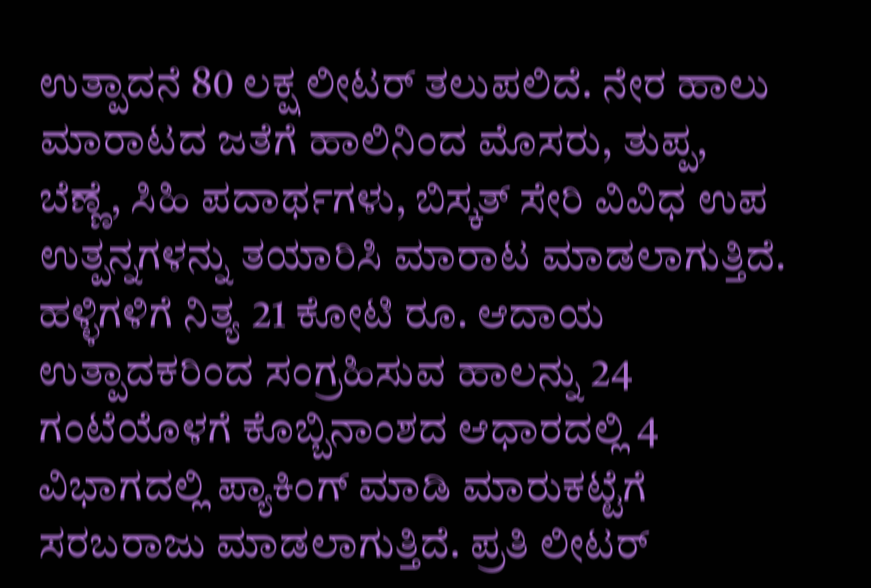ಉತ್ಪಾದನೆ 80 ಲಕ್ಷ ಲೀಟರ್ ತಲುಪಲಿದೆ. ನೇರ ಹಾಲು ಮಾರಾಟದ ಜತೆಗೆ ಹಾಲಿನಿಂದ ಮೊಸರು, ತುಪ್ಪ, ಬೆಣ್ಣೆ, ಸಿಹಿ ಪದಾರ್ಥಗಳು, ಬಿಸ್ಕತ್ ಸೇರಿ ವಿವಿಧ ಉಪ ಉತ್ಪನ್ನಗಳನ್ನು ತಯಾರಿಸಿ ಮಾರಾಟ ಮಾಡಲಾಗುತ್ತಿದೆ.
ಹಳ್ಳಿಗಳಿಗೆ ನಿತ್ಯ 21 ಕೋಟಿ ರೂ. ಆದಾಯ
ಉತ್ಪಾದಕರಿಂದ ಸಂಗ್ರಹಿಸುವ ಹಾಲನ್ನು 24 ಗಂಟೆಯೊಳಗೆ ಕೊಬ್ಬಿನಾಂಶದ ಆಧಾರದಲ್ಲಿ 4 ವಿಭಾಗದಲ್ಲಿ ಪ್ಯಾಕಿಂಗ್ ಮಾಡಿ ಮಾರುಕಟ್ಟೆಗೆ ಸರಬರಾಜು ಮಾಡಲಾಗುತ್ತಿದೆ. ಪ್ರತಿ ಲೀಟರ್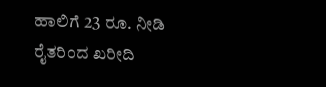ಹಾಲಿಗೆ 23 ರೂ. ನೀಡಿ ರೈತರಿಂದ ಖರೀದಿ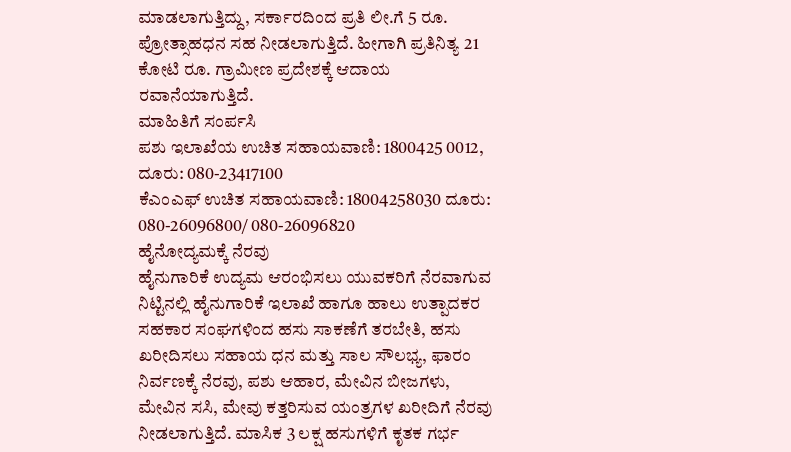ಮಾಡಲಾಗುತ್ತಿದ್ದು, ಸರ್ಕಾರದಿಂದ ಪ್ರತಿ ಲೀ.ಗೆ 5 ರೂ. ಪ್ರೋತ್ಸಾಹಧನ ಸಹ ನೀಡಲಾಗುತ್ತಿದೆ. ಹೀಗಾಗಿ ಪ್ರತಿನಿತ್ಯ 21 ಕೋಟಿ ರೂ. ಗ್ರಾಮೀಣ ಪ್ರದೇಶಕ್ಕೆ ಆದಾಯ ರವಾನೆಯಾಗುತ್ತಿದೆ.
ಮಾಹಿತಿಗೆ ಸಂರ್ಪಸಿ
ಪಶು ಇಲಾಖೆಯ ಉಚಿತ ಸಹಾಯವಾಣಿ: 1800425 0012, ದೂರು: 080-23417100
ಕೆಎಂಎಫ್ ಉಚಿತ ಸಹಾಯವಾಣಿ: 18004258030 ದೂರು: 080-26096800/ 080-26096820
ಹೈನೋದ್ಯಮಕ್ಕೆ ನೆರವು
ಹೈನುಗಾರಿಕೆ ಉದ್ಯಮ ಆರಂಭಿಸಲು ಯುವಕರಿಗೆ ನೆರವಾಗುವ ನಿಟ್ಟಿನಲ್ಲಿ ಹೈನುಗಾರಿಕೆ ಇಲಾಖೆ ಹಾಗೂ ಹಾಲು ಉತ್ಪಾದಕರ ಸಹಕಾರ ಸಂಘಗಳಿಂದ ಹಸು ಸಾಕಣೆಗೆ ತರಬೇತಿ, ಹಸು ಖರೀದಿಸಲು ಸಹಾಯ ಧನ ಮತ್ತು ಸಾಲ ಸೌಲಭ್ಯ, ಫಾರಂ ನಿರ್ವಣಕ್ಕೆ ನೆರವು, ಪಶು ಆಹಾರ, ಮೇವಿನ ಬೀಜಗಳು, ಮೇವಿನ ಸಸಿ, ಮೇವು ಕತ್ತರಿಸುವ ಯಂತ್ರಗಳ ಖರೀದಿಗೆ ನೆರವು ನೀಡಲಾಗುತ್ತಿದೆ. ಮಾಸಿಕ 3 ಲಕ್ಷ ಹಸುಗಳಿಗೆ ಕೃತಕ ಗರ್ಭ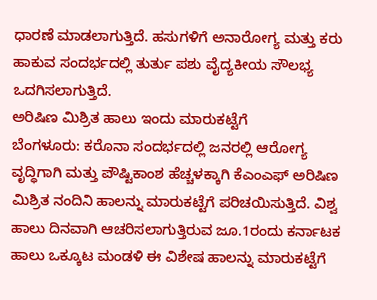ಧಾರಣೆ ಮಾಡಲಾಗುತ್ತಿದೆ. ಹಸುಗಳಿಗೆ ಅನಾರೋಗ್ಯ ಮತ್ತು ಕರು ಹಾಕುವ ಸಂದರ್ಭದಲ್ಲಿ ತುರ್ತು ಪಶು ವೈದ್ಯಕೀಯ ಸೌಲಭ್ಯ ಒದಗಿಸಲಾಗುತ್ತಿದೆ.
ಅರಿಷಿಣ ಮಿಶ್ರಿತ ಹಾಲು ಇಂದು ಮಾರುಕಟ್ಟೆಗೆ
ಬೆಂಗಳೂರು: ಕರೊನಾ ಸಂದರ್ಭದಲ್ಲಿ ಜನರಲ್ಲಿ ಆರೋಗ್ಯ ವೃದ್ಧಿಗಾಗಿ ಮತ್ತು ಪೌಷ್ಟಿಕಾಂಶ ಹೆಚ್ಚಳಕ್ಕಾಗಿ ಕೆಎಂಎಫ್ ಅರಿಷಿಣ ಮಿಶ್ರಿತ ನಂದಿನಿ ಹಾಲನ್ನು ಮಾರುಕಟ್ಟೆಗೆ ಪರಿಚಯಿಸುತ್ತಿದೆ. ವಿಶ್ವ ಹಾಲು ದಿನವಾಗಿ ಆಚರಿಸಲಾಗುತ್ತಿರುವ ಜೂ.1ರಂದು ಕರ್ನಾಟಕ ಹಾಲು ಒಕ್ಕೂಟ ಮಂಡಳಿ ಈ ವಿಶೇಷ ಹಾಲನ್ನು ಮಾರುಕಟ್ಟೆಗೆ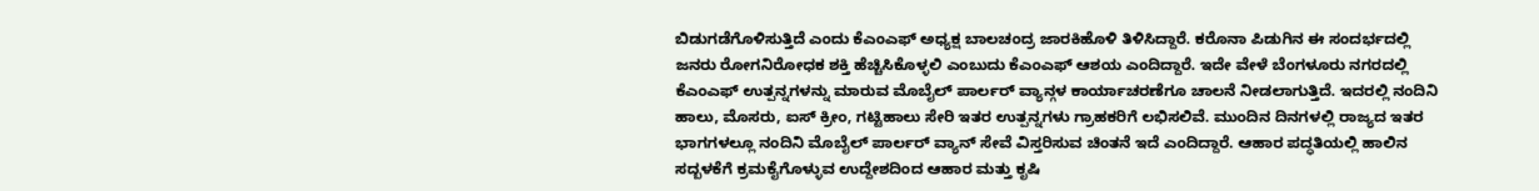ಬಿಡುಗಡೆಗೊಳಿಸುತ್ತಿದೆ ಎಂದು ಕೆಎಂಎಫ್ ಅಧ್ಯಕ್ಷ ಬಾಲಚಂದ್ರ ಜಾರಕಿಹೊಳಿ ತಿಳಿಸಿದ್ದಾರೆ. ಕರೊನಾ ಪಿಡುಗಿನ ಈ ಸಂದರ್ಭದಲ್ಲಿ ಜನರು ರೋಗನಿರೋಧಕ ಶಕ್ತಿ ಹೆಚ್ಚಿಸಿಕೊಳ್ಳಲಿ ಎಂಬುದು ಕೆಎಂಎಫ್ ಆಶಯ ಎಂದಿದ್ದಾರೆ. ಇದೇ ವೇಳೆ ಬೆಂಗಳೂರು ನಗರದಲ್ಲಿ ಕೆಎಂಎಫ್ ಉತ್ಪನ್ನಗಳನ್ನು ಮಾರುವ ಮೊಬೈಲ್ ಪಾರ್ಲರ್ ವ್ಯಾನ್ಗಳ ಕಾರ್ಯಾಚರಣೆಗೂ ಚಾಲನೆ ನೀಡಲಾಗುತ್ತಿದೆ. ಇದರಲ್ಲಿ ನಂದಿನಿ ಹಾಲು, ಮೊಸರು, ಐಸ್ ಕ್ರೀಂ, ಗಟ್ಟಿಹಾಲು ಸೇರಿ ಇತರ ಉತ್ಪನ್ನಗಳು ಗ್ರಾಹಕರಿಗೆ ಲಭಿಸಲಿವೆ. ಮುಂದಿನ ದಿನಗಳಲ್ಲಿ ರಾಜ್ಯದ ಇತರ ಭಾಗಗಳಲ್ಲೂ ನಂದಿನಿ ಮೊಬೈಲ್ ಪಾರ್ಲರ್ ವ್ಯಾನ್ ಸೇವೆ ವಿಸ್ತರಿಸುವ ಚಿಂತನೆ ಇದೆ ಎಂದಿದ್ದಾರೆ. ಆಹಾರ ಪದ್ಧತಿಯಲ್ಲಿ ಹಾಲಿನ ಸದ್ಬಳಕೆಗೆ ಕ್ರಮಕೈಗೊಳ್ಳುವ ಉದ್ದೇಶದಿಂದ ಆಹಾರ ಮತ್ತು ಕೃಷಿ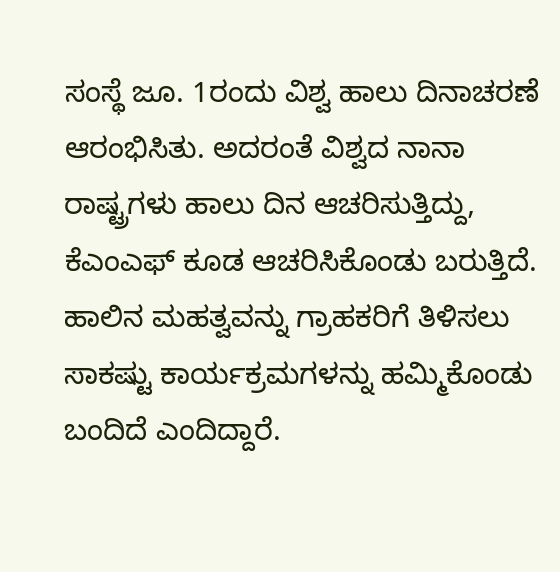ಸಂಸ್ಥೆ ಜೂ. 1ರಂದು ವಿಶ್ವ ಹಾಲು ದಿನಾಚರಣೆ ಆರಂಭಿಸಿತು. ಅದರಂತೆ ವಿಶ್ವದ ನಾನಾ ರಾಷ್ಟ್ರಗಳು ಹಾಲು ದಿನ ಆಚರಿಸುತ್ತಿದ್ದು, ಕೆಎಂಎಫ್ ಕೂಡ ಆಚರಿಸಿಕೊಂಡು ಬರುತ್ತಿದೆ. ಹಾಲಿನ ಮಹತ್ವವನ್ನು ಗ್ರಾಹಕರಿಗೆ ತಿಳಿಸಲು ಸಾಕಷ್ಟು ಕಾರ್ಯಕ್ರಮಗಳನ್ನು ಹಮ್ಮಿಕೊಂಡು ಬಂದಿದೆ ಎಂದಿದ್ದಾರೆ.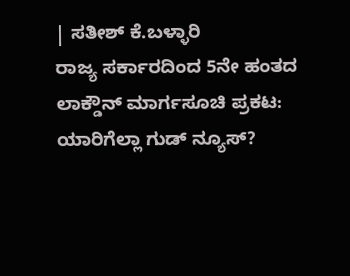| ಸತೀಶ್ ಕೆ.ಬಳ್ಳಾರಿ
ರಾಜ್ಯ ಸರ್ಕಾರದಿಂದ 5ನೇ ಹಂತದ ಲಾಕ್ಡೌನ್ ಮಾರ್ಗಸೂಚಿ ಪ್ರಕಟ: ಯಾರಿಗೆಲ್ಲಾ ಗುಡ್ ನ್ಯೂಸ್?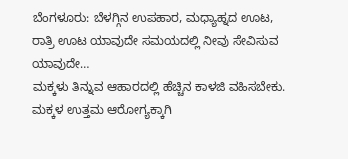ಬೆಂಗಳೂರು: ಬೆಳಗ್ಗಿನ ಉಪಹಾರ, ಮಧ್ಯಾಹ್ನದ ಊಟ, ರಾತ್ರಿ ಊಟ ಯಾವುದೇ ಸಮಯದಲ್ಲಿ ನೀವು ಸೇವಿಸುವ ಯಾವುದೇ…
ಮಕ್ಕಳು ತಿನ್ನುವ ಆಹಾರದಲ್ಲಿ ಹೆಚ್ಚಿನ ಕಾಳಜಿ ವಹಿಸಬೇಕು. ಮಕ್ಕಳ ಉತ್ತಮ ಆರೋಗ್ಯಕ್ಕಾಗಿ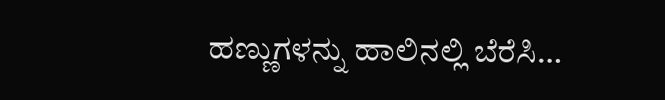ಹಣ್ಣುಗಳನ್ನು ಹಾಲಿನಲ್ಲಿ ಬೆರೆಸಿ…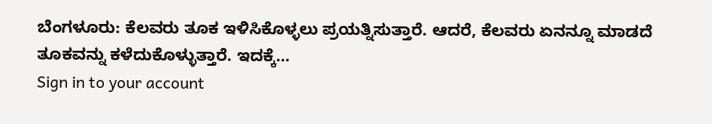ಬೆಂಗಳೂರು: ಕೆಲವರು ತೂಕ ಇಳಿಸಿಕೊಳ್ಳಲು ಪ್ರಯತ್ನಿಸುತ್ತಾರೆ. ಆದರೆ, ಕೆಲವರು ಏನನ್ನೂ ಮಾಡದೆ ತೂಕವನ್ನು ಕಳೆದುಕೊಳ್ಳುತ್ತಾರೆ. ಇದಕ್ಕೆ…
Sign in to your account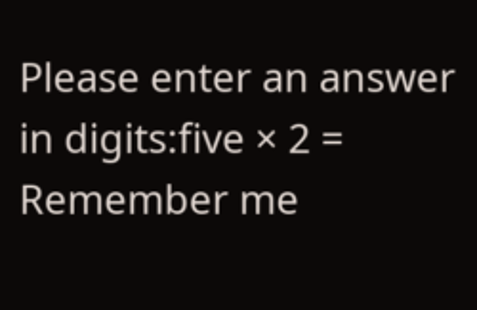Please enter an answer in digits:five × 2 =
Remember me